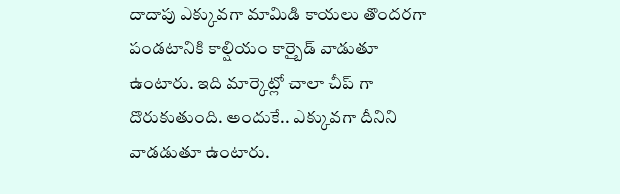దాదాపు ఎక్కువగా మామిడి కాయలు తొందరగా పండటానికి కాల్షియం కార్బైడ్ వాడుతూ ఉంటారు. ఇది మార్కెట్లో చాలా చీప్ గా దొరుకుతుంది. అందుకే.. ఎక్కువగా దీనిని వాడడుతూ ఉంటారు.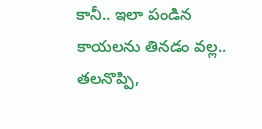కానీ.. ఇలా పండిన కాయలను తినడం వల్ల.. తలనొప్పి,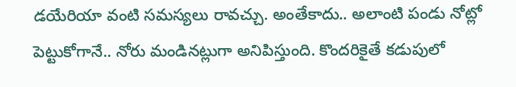డయేరియా వంటి సమస్యలు రావచ్చు. అంతేకాదు.. అలాంటి పండు నోట్లో పెట్టుకోగానే.. నోరు మండినట్లుగా అనిపిస్తుంది. కొందరికైతే కడుపులో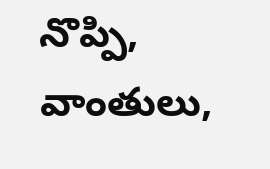నొప్పి, వాంతులు,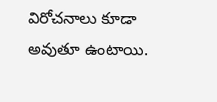విరోచనాలు కూడా అవుతూ ఉంటాయి.